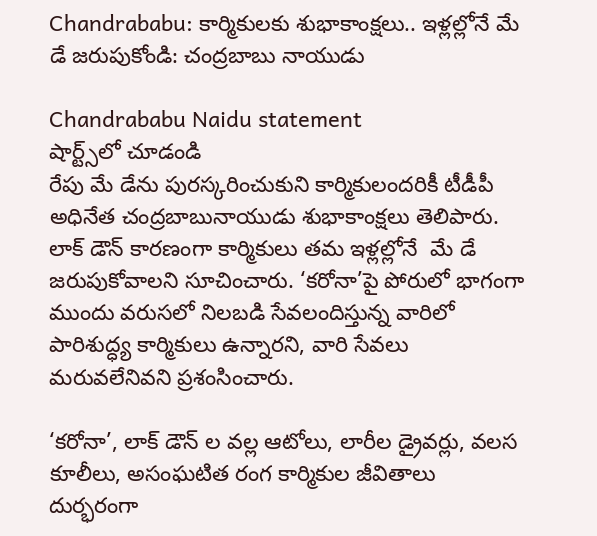Chandrababu: కార్మికులకు శుభాకాంక్షలు.. ఇళ్లల్లోనే మే డే జరుపుకోండి: చంద్రబాబు నాయుడు

Chandrababu Naidu statement
షార్ట్స్‌లో చూడండి
రేపు మే డేను పురస్కరించుకుని కార్మికులందరికీ టీడీపీ అధినేత చంద్రబాబునాయుడు శుభాకాంక్షలు తెలిపారు. లాక్ డౌన్ కారణంగా కార్మికులు తమ ఇళ్లల్లోనే  మే డే జరుపుకోవాలని సూచించారు. ‘కరోనా’పై పోరులో భాగంగా ముందు వరుసలో నిలబడి సేవలందిస్తున్న వారిలో పారిశుద్ధ్య కార్మికులు ఉన్నారని, వారి సేవలు మరువలేనివని ప్రశంసించారు.

‘కరోనా’, లాక్ డౌన్ ల వల్ల ఆటోలు, లారీల డ్రైవర్లు, వలస కూలీలు, అసంఘటిత రంగ కార్మికుల జీవితాలు దుర్భరంగా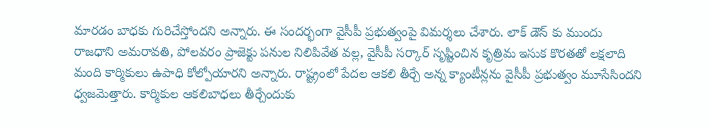మారడం బాధకు గురిచేస్తోందని అన్నారు. ఈ సందర్భంగా వైసీపీ ప్రభుత్వంపై విమర్శలు చేశారు. లాక్ డౌన్ కు ముందు రాజధాని అమరావతి, పోలవరం ప్రాజెక్టు పనుల నిలిపివేత వల్ల, వైసీపీ సర్కార్ సృష్టించిన కృత్రిమ ఇసుక కొరతతో లక్షలాది మంది కార్మికులు ఉపాధి కోల్పోయారని అన్నారు. రాష్ట్రంలో పేదల ఆకలి తీర్చే అన్న క్యాంటీన్లను వైసీపీ ప్రభుత్వం మూసేసిందని ధ్వజమెత్తారు. కార్మికుల ఆకలిబాధలు తీర్చేందుకు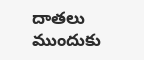దాతలు ముందుకు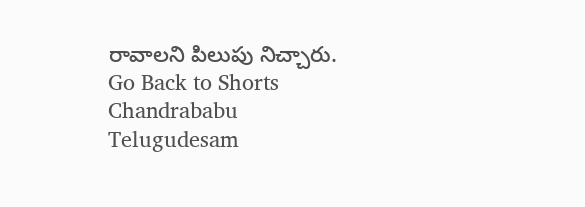రావాలని పిలుపు నిచ్చారు.
Go Back to Shorts
Chandrababu
Telugudesam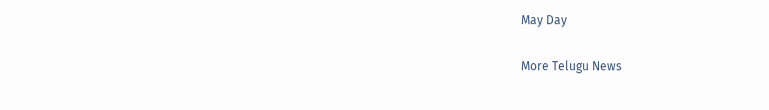May Day

More Telugu News